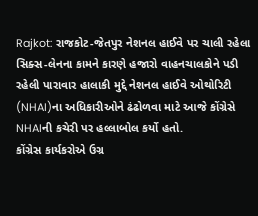Rajkot: રાજકોટ-જેતપુર નેશનલ હાઈવે પર ચાલી રહેલા સિક્સ-લેનના કામને કારણે હજારો વાહનચાલકોને પડી રહેલી પારાવાર હાલાકી મુદ્દે નેશનલ હાઈવે ઓથોરિટી (NHAI)ના અધિકારીઓને ઢંઢોળવા માટે આજે કોંગ્રેસે NHAIની કચેરી પર હલ્લાબોલ કર્યો હતો.
કોંગ્રેસ કાર્યકરોએ ઉગ્ર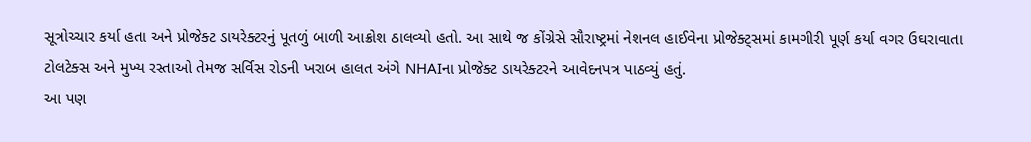સૂત્રોચ્ચાર કર્યા હતા અને પ્રોજેક્ટ ડાયરેક્ટરનું પૂતળું બાળી આક્રોશ ઠાલવ્યો હતો. આ સાથે જ કોંગ્રેસે સૌરાષ્ટ્રમાં નેશનલ હાઈવેના પ્રોજેક્ટ્સમાં કામગીરી પૂર્ણ કર્યા વગર ઉઘરાવાતા ટોલટેક્સ અને મુખ્ય રસ્તાઓ તેમજ સર્વિસ રોડની ખરાબ હાલત અંગે NHAIના પ્રોજેક્ટ ડાયરેક્ટરને આવેદનપત્ર પાઠવ્યું હતું.
આ પણ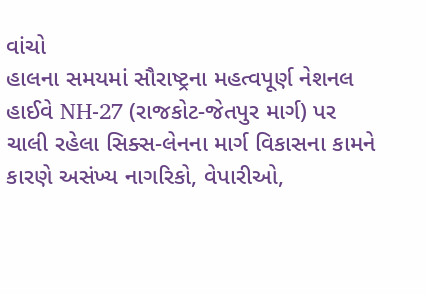વાંચો
હાલના સમયમાં સૌરાષ્ટ્રના મહત્વપૂર્ણ નેશનલ હાઈવે NH-27 (રાજકોટ-જેતપુર માર્ગ) પર ચાલી રહેલા સિક્સ-લેનના માર્ગ વિકાસના કામને કારણે અસંખ્ય નાગરિકો, વેપારીઓ,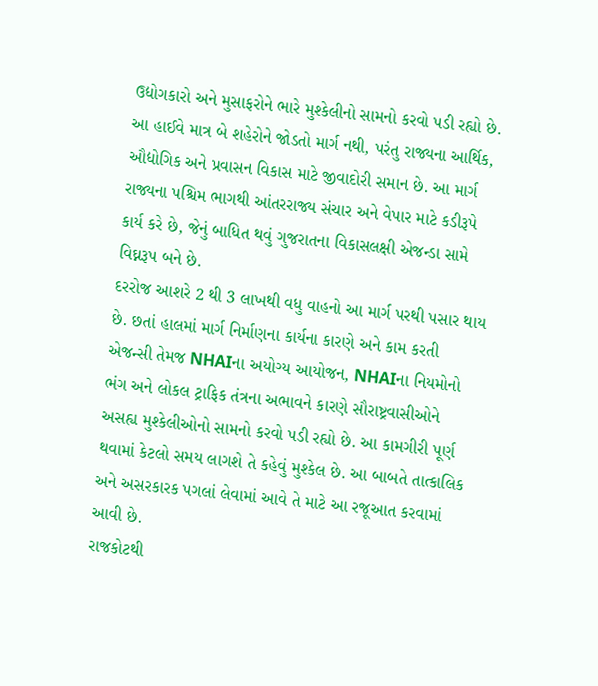ઉદ્યોગકારો અને મુસાફરોને ભારે મુશ્કેલીનો સામનો કરવો પડી રહ્યો છે. આ હાઈવે માત્ર બે શહેરોને જોડતો માર્ગ નથી, પરંતુ રાજ્યના આર્થિક, ઔદ્યોગિક અને પ્રવાસન વિકાસ માટે જીવાદોરી સમાન છે. આ માર્ગ રાજ્યના પશ્ચિમ ભાગથી આંતરરાજ્ય સંચાર અને વેપાર માટે કડીરૂપે કાર્ય કરે છે, જેનું બાધિત થવું ગુજરાતના વિકાસલક્ષી એજન્ડા સામે વિઘ્નરૂપ બને છે.
દરરોજ આશરે 2 થી 3 લાખથી વધુ વાહનો આ માર્ગ પરથી પસાર થાય છે. છતાં હાલમાં માર્ગ નિર્માણના કાર્યના કારણે અને કામ કરતી એજન્સી તેમજ NHAIના અયોગ્ય આયોજન, NHAIના નિયમોનો ભંગ અને લોકલ ટ્રાફિક તંત્રના અભાવને કારણે સૌરાષ્ટ્રવાસીઓને અસહ્ય મુશ્કેલીઓનો સામનો કરવો પડી રહ્યો છે. આ કામગીરી પૂર્ણ થવામાં કેટલો સમય લાગશે તે કહેવું મુશ્કેલ છે. આ બાબતે તાત્કાલિક અને અસરકારક પગલાં લેવામાં આવે તે માટે આ રજૂઆત કરવામાં આવી છે.
રાજકોટથી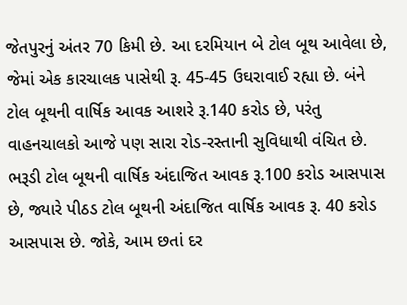જેતપુરનું અંતર 70 કિમી છે. આ દરમિયાન બે ટોલ બૂથ આવેલા છે, જેમાં એક કારચાલક પાસેથી રૂ. 45-45 ઉઘરાવાઈ રહ્યા છે. બંને ટોલ બૂથની વાર્ષિક આવક આશરે રૂ.140 કરોડ છે, પરંતુ વાહનચાલકો આજે પણ સારા રોડ-રસ્તાની સુવિધાથી વંચિત છે. ભરૂડી ટોલ બૂથની વાર્ષિક અંદાજિત આવક રૂ.100 કરોડ આસપાસ છે, જ્યારે પીઠડ ટોલ બૂથની અંદાજિત વાર્ષિક આવક રૂ. 40 કરોડ આસપાસ છે. જોકે, આમ છતાં દર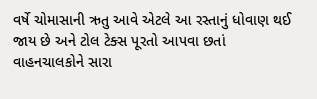વર્ષે ચોમાસાની ઋતુ આવે એટલે આ રસ્તાનું ધોવાણ થઈ જાય છે અને ટોલ ટેક્સ પૂરતો આપવા છતાં વાહનચાલકોને સારા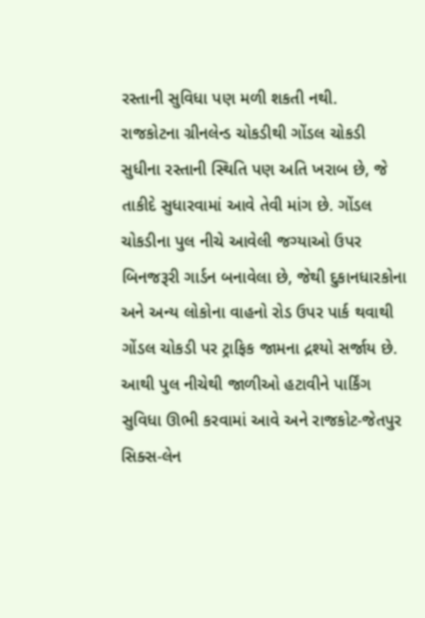રસ્તાની સુવિધા પણ મળી શકતી નથી.
રાજકોટના ગ્રીનલેન્ડ ચોકડીથી ગોંડલ ચોકડી સુધીના રસ્તાની સ્થિતિ પણ અતિ ખરાબ છે, જે તાકીદે સુધારવામાં આવે તેવી માંગ છે. ગોંડલ ચોકડીના પુલ નીચે આવેલી જગ્યાઓ ઉપર બિનજરૂરી ગાર્ડન બનાવેલા છે, જેથી દુકાનધારકોના અને અન્ય લોકોના વાહનો રોડ ઉપર પાર્ક થવાથી ગોંડલ ચોકડી પર ટ્રાફિક જામના દ્રશ્યો સર્જાય છે. આથી પુલ નીચેથી જાળીઓ હટાવીને પાર્કિંગ સુવિધા ઊભી કરવામાં આવે અને રાજકોટ-જેતપુર સિક્સ-લેન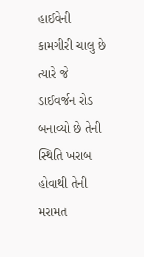હાઈવેની કામગીરી ચાલુ છે ત્યારે જે ડાઈવર્જન રોડ બનાવ્યો છે તેની સ્થિતિ ખરાબ હોવાથી તેની મરામત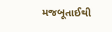મજબૂતાઈથી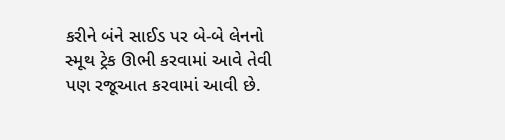કરીને બંને સાઈડ પર બે-બે લેનનો સ્મૂથ ટ્રેક ઊભી કરવામાં આવે તેવી પણ રજૂઆત કરવામાં આવી છે.